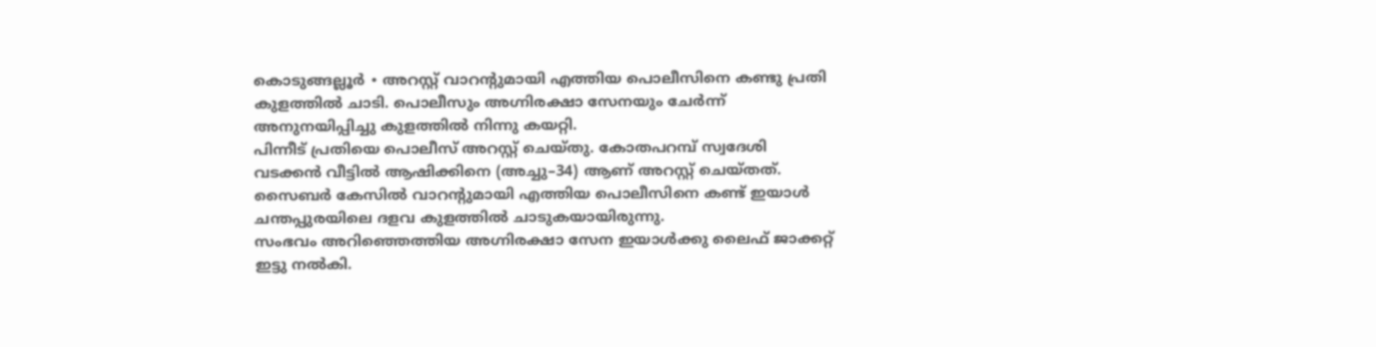കൊടുങ്ങല്ലൂർ ∙ അറസ്റ്റ് വാറന്റുമായി എത്തിയ പൊലീസിനെ കണ്ടു പ്രതി കുളത്തിൽ ചാടി. പൊലീസും അഗ്നിരക്ഷാ സേനയും ചേർന്ന് അനുനയിപ്പിച്ചു കുളത്തിൽ നിന്നു കയറ്റി.
പിന്നീട് പ്രതിയെ പൊലീസ് അറസ്റ്റ് ചെയ്തു. കോതപറമ്പ് സ്വദേശി വടക്കൻ വീട്ടിൽ ആഷിക്കിനെ (അച്ചു–34) ആണ് അറസ്റ്റ് ചെയ്തത്. സൈബർ കേസിൽ വാറന്റുമായി എത്തിയ പൊലീസിനെ കണ്ട് ഇയാൾ ചന്തപ്പുരയിലെ ദളവ കുളത്തിൽ ചാടുകയായിരുന്നു.
സംഭവം അറിഞ്ഞെത്തിയ അഗ്നിരക്ഷാ സേന ഇയാൾക്കു ലൈഫ് ജാക്കറ്റ് ഇട്ടു നൽകി.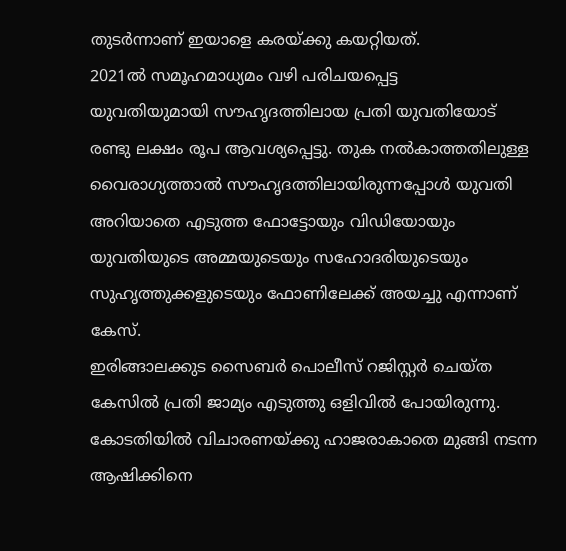തുടർന്നാണ് ഇയാളെ കരയ്ക്കു കയറ്റിയത്.
2021ൽ സമൂഹമാധ്യമം വഴി പരിചയപ്പെട്ട
യുവതിയുമായി സൗഹൃദത്തിലായ പ്രതി യുവതിയോട് രണ്ടു ലക്ഷം രൂപ ആവശ്യപ്പെട്ടു. തുക നൽകാത്തതിലുള്ള വൈരാഗ്യത്താൽ സൗഹൃദത്തിലായിരുന്നപ്പോൾ യുവതി അറിയാതെ എടുത്ത ഫോട്ടോയും വിഡിയോയും യുവതിയുടെ അമ്മയുടെയും സഹോദരിയുടെയും സുഹൃത്തുക്കളുടെയും ഫോണിലേക്ക് അയച്ചു എന്നാണ് കേസ്.
ഇരിങ്ങാലക്കുട സൈബർ പൊലീസ് റജിസ്റ്റർ ചെയ്ത കേസിൽ പ്രതി ജാമ്യം എടുത്തു ഒളിവിൽ പോയിരുന്നു.
കോടതിയിൽ വിചാരണയ്ക്കു ഹാജരാകാതെ മുങ്ങി നടന്ന ആഷിക്കിനെ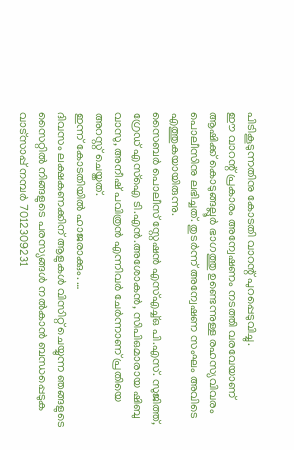പിടികൂടുന്നതിനു കോടതി വാറന്റ് പുറപ്പെടുവിച്ചു.
ഈ വാറന്റ് പ്രകാരം അന്വേഷണം നടത്തി വരവേയാണ് ആഷിക്ക് കൊടുങ്ങല്ലൂർ ഭാഗത്തു ഉണ്ടെന്നുള്ള രഹസ്യവിവരം പൊലീസിനു ലഭിച്ചത്. തുടർന്ന് അന്വേഷണ സംഘം അവിടെ എത്തുകയായിരുന്നു.
സൈബർ പൊലീസ് സ്റ്റേഷൻ എസ്എച്ച്ഒ പി.എസ്. സുജിത്ത്, ഗ്രേഡ് എസ്ഐ ടി.എൻ.അശോകൻ, സിപിഒമാരായ ഷിബു വാസു, അനീഷ് പവിത്രൻ എന്നിവർ ചേർന്നാണ് പ്രതിയെ അറസ്റ്റ് ചെയ്തത്.
ഇന്ന് കോടതിയിൽ ഹാജരാക്കും. …
ദിവസം ലക്ഷകണക്കിന് ആളുകൾ വിസിറ്റ് ചെയ്യുന്ന ഞങ്ങളുടെ സൈറ്റിൽ നിങ്ങളുടെ പരസ്യങ്ങൾ നൽകാൻ ബന്ധപ്പെടുക വാട്സാപ്പ് നമ്പർ 7012309231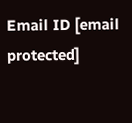Email ID [email protected]